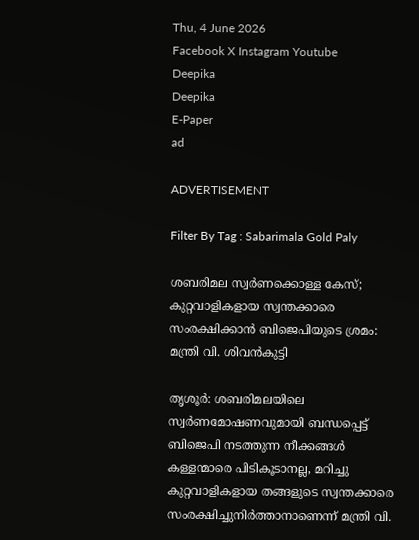Thu, 4 June 2026
Facebook X Instagram Youtube
Deepika
Deepika
E-Paper
ad

ADVERTISEMENT

Filter By Tag : Sabarimala Gold Paly

ശബരിമല സ്വർണക്കൊള്ള കേസ്; കുറ്റവാളികളായ സ്വന്തക്കാരെ സംരക്ഷിക്കാൻ ബിജെപിയുടെ ശ്രമം: മന്ത്രി വി. ശിവൻകുട്ടി

തൃശൂർ: ശബരിമലയിലെ സ്വർണമോഷണവുമായി ബന്ധപ്പെട്ട് ബിജെപി നടത്തുന്ന നീക്കങ്ങൾ കള്ളന്മാരെ പിടികൂടാനല്ല, മറിച്ചു കുറ്റവാളികളായ തങ്ങളുടെ സ്വന്തക്കാരെ സംരക്ഷിച്ചുനിർത്താനാണെന്ന് മന്ത്രി വി.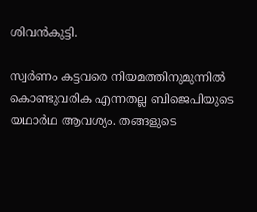ശിവൻകുട്ടി.

സ്വർണം കട്ടവരെ നിയമത്തിനുമുന്നിൽ കൊണ്ടുവരിക എന്നതല്ല ബിജെപിയുടെ യഥാർഥ ആവശ്യം. തങ്ങളുടെ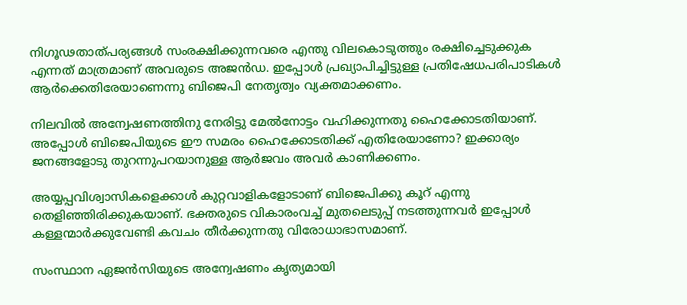നിഗൂഢതാത്പര്യങ്ങൾ സംരക്ഷിക്കുന്നവരെ എന്തു വിലകൊടുത്തും രക്ഷിച്ചെടുക്കുക എന്നത് മാത്രമാണ് അവരുടെ അജൻഡ. ഇപ്പോൾ പ്രഖ്യാപിച്ചിട്ടുള്ള പ്രതിഷേധപരിപാടികൾ ആർക്കെതിരേയാണെന്നു ബിജെപി നേതൃത്വം വ്യക്തമാക്കണം.

നിലവിൽ അന്വേഷണത്തിനു നേരിട്ടു മേൽനോട്ടം വഹിക്കുന്നതു ഹൈക്കോടതിയാണ്. അപ്പോൾ ബിജെപിയുടെ ഈ സമരം ഹൈക്കോടതിക്ക് എതിരേയാണോ? ഇക്കാര്യം ജനങ്ങളോടു തുറന്നുപറയാനുള്ള ആർജവം അവർ കാണിക്കണം.

അയ്യപ്പവിശ്വാസികളെക്കാൾ കുറ്റവാളികളോടാണ് ബിജെപിക്കു കൂറ് എന്നു തെളിഞ്ഞിരിക്കുകയാണ്. ഭക്തരുടെ വികാരംവച്ച് മുതലെടുപ്പ് നടത്തുന്നവർ ഇപ്പോൾ കള്ളന്മാർക്കുവേണ്ടി കവചം തീർക്കുന്നതു വിരോധാഭാസമാണ്.

സംസ്ഥാന ഏജൻസിയുടെ അന്വേഷണം കൃത്യമായി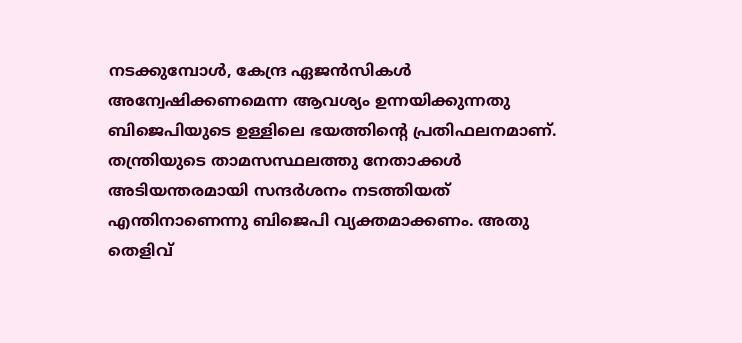നടക്കുമ്പോൾ, കേന്ദ്ര ഏജൻസികൾ അന്വേഷിക്കണമെന്ന ആവശ്യം ഉന്നയിക്കുന്നതു ബിജെപിയുടെ ഉള്ളിലെ ഭയത്തിന്‍റെ പ്രതിഫലനമാണ്. തന്ത്രിയുടെ താമസസ്ഥലത്തു നേതാക്കൾ അടിയന്തരമായി സന്ദർശനം നടത്തിയത് എന്തിനാണെന്നു ബിജെപി വ്യക്തമാക്കണം. അതു തെളിവ്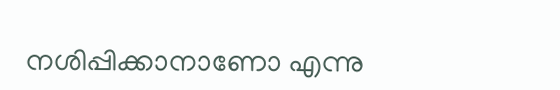നശിപ്പിക്കാനാണോ എന്നു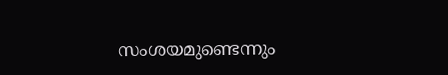സംശയമുണ്ടെന്നും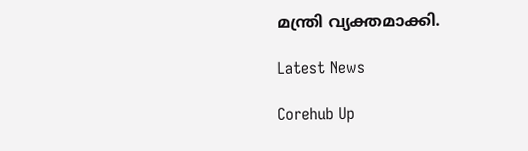മന്ത്രി വ്യക്തമാക്കി.

Latest News

Corehub Up